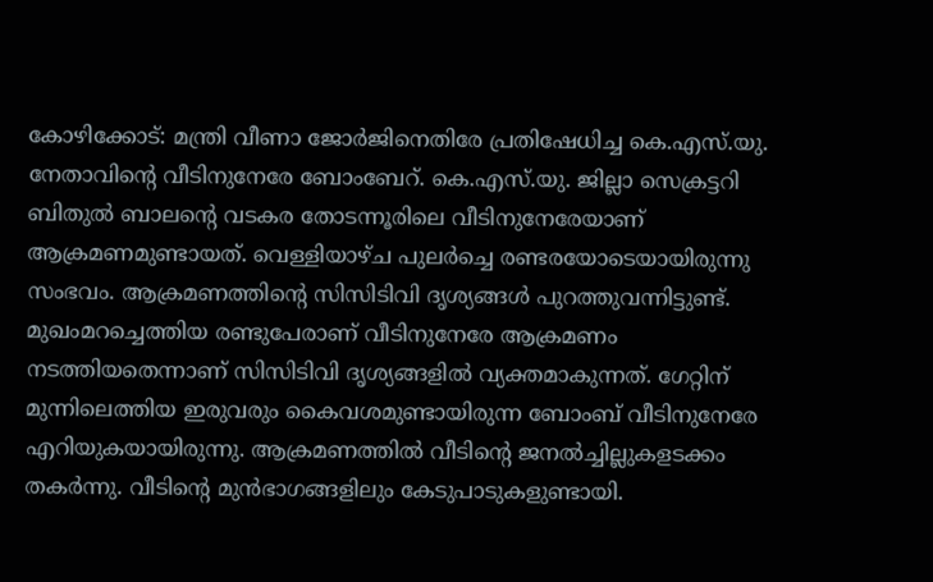കോഴിക്കോട്: മന്ത്രി വീണാ ജോർജിനെതിരേ പ്രതിഷേധിച്ച കെ.എസ്.യു. നേതാവിന്റെ വീടിനുനേരേ ബോംബേറ്. കെ.എസ്.യു. ജില്ലാ സെക്രട്ടറി ബിതുൽ ബാലന്റെ വടകര തോടന്നൂരിലെ വീടിനുനേരേയാണ് ആക്രമണമുണ്ടായത്. വെള്ളിയാഴ്ച പുലർച്ചെ രണ്ടരയോടെയായിരുന്നു സംഭവം. ആക്രമണത്തിന്റെ സിസിടിവി ദൃശ്യങ്ങൾ പുറത്തുവന്നിട്ടുണ്ട്.
മുഖംമറച്ചെത്തിയ രണ്ടുപേരാണ് വീടിനുനേരേ ആക്രമണം നടത്തിയതെന്നാണ് സിസിടിവി ദൃശ്യങ്ങളിൽ വ്യക്തമാകുന്നത്. ഗേറ്റിന് മുന്നിലെത്തിയ ഇരുവരും കൈവശമുണ്ടായിരുന്ന ബോംബ് വീടിനുനേരേ എറിയുകയായിരുന്നു. ആക്രമണത്തിൽ വീടിന്റെ ജനൽച്ചില്ലുകളടക്കം തകർന്നു. വീടിന്റെ മുൻഭാഗങ്ങളിലും കേടുപാടുകളുണ്ടായി.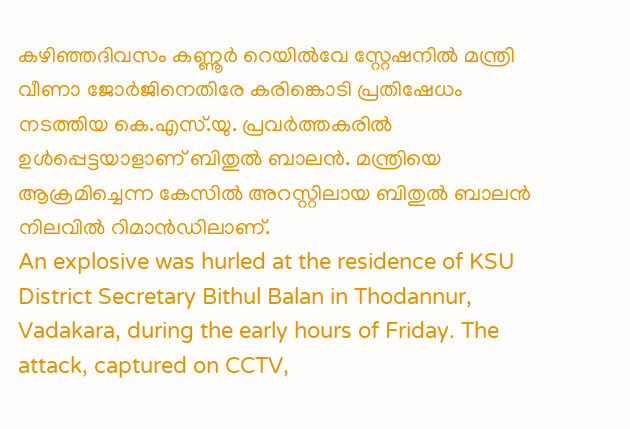കഴിഞ്ഞദിവസം കണ്ണൂർ റെയിൽവേ സ്റ്റേഷനിൽ മന്ത്രി വീണാ ജോർജിനെതിരേ കരിങ്കൊടി പ്രതിഷേധം നടത്തിയ കെ.എസ്.യു. പ്രവർത്തകരിൽ ഉൾപ്പെട്ടയാളാണ് ബിതുൽ ബാലൻ. മന്ത്രിയെ ആക്രമിച്ചെന്ന കേസിൽ അറസ്റ്റിലായ ബിതുൽ ബാലൻ നിലവിൽ റിമാൻഡിലാണ്.
An explosive was hurled at the residence of KSU District Secretary Bithul Balan in Thodannur, Vadakara, during the early hours of Friday. The attack, captured on CCTV,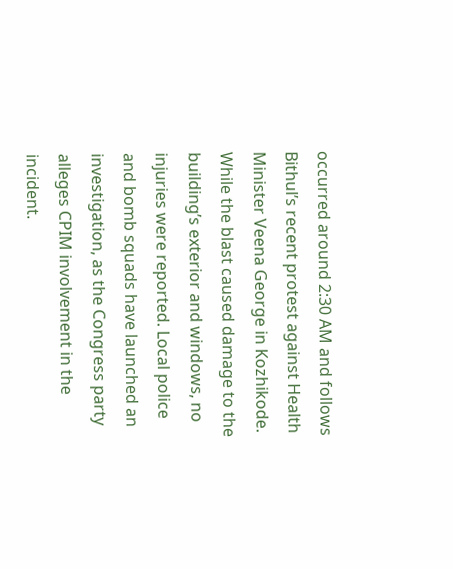occurred around 2:30 AM and follows Bithul’s recent protest against Health Minister Veena George in Kozhikode. While the blast caused damage to the building’s exterior and windows, no injuries were reported. Local police and bomb squads have launched an investigation, as the Congress party alleges CPIM involvement in the incident.